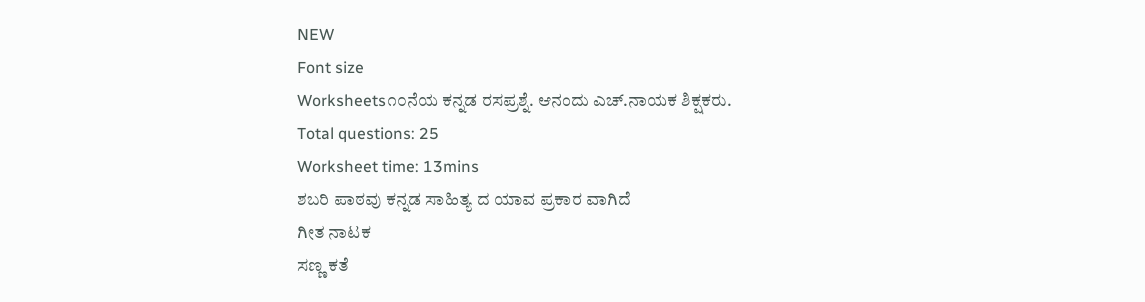NEW
Font size
Worksheets೧೦ನೆಯ ಕನ್ನಡ ರಸಪ್ರಶ್ನೆ. ಆನಂದು ಎಚ್.ನಾಯಕ ಶಿಕ್ಷಕರು.
Total questions: 25
Worksheet time: 13mins
ಶಬರಿ ಪಾಠವು ಕನ್ನಡ ಸಾಹಿತ್ಯ ದ ಯಾವ ಪ್ರಕಾರ ವಾಗಿದೆ
ಗೀತ ನಾಟಕ
ಸಣ್ಣ ಕತೆ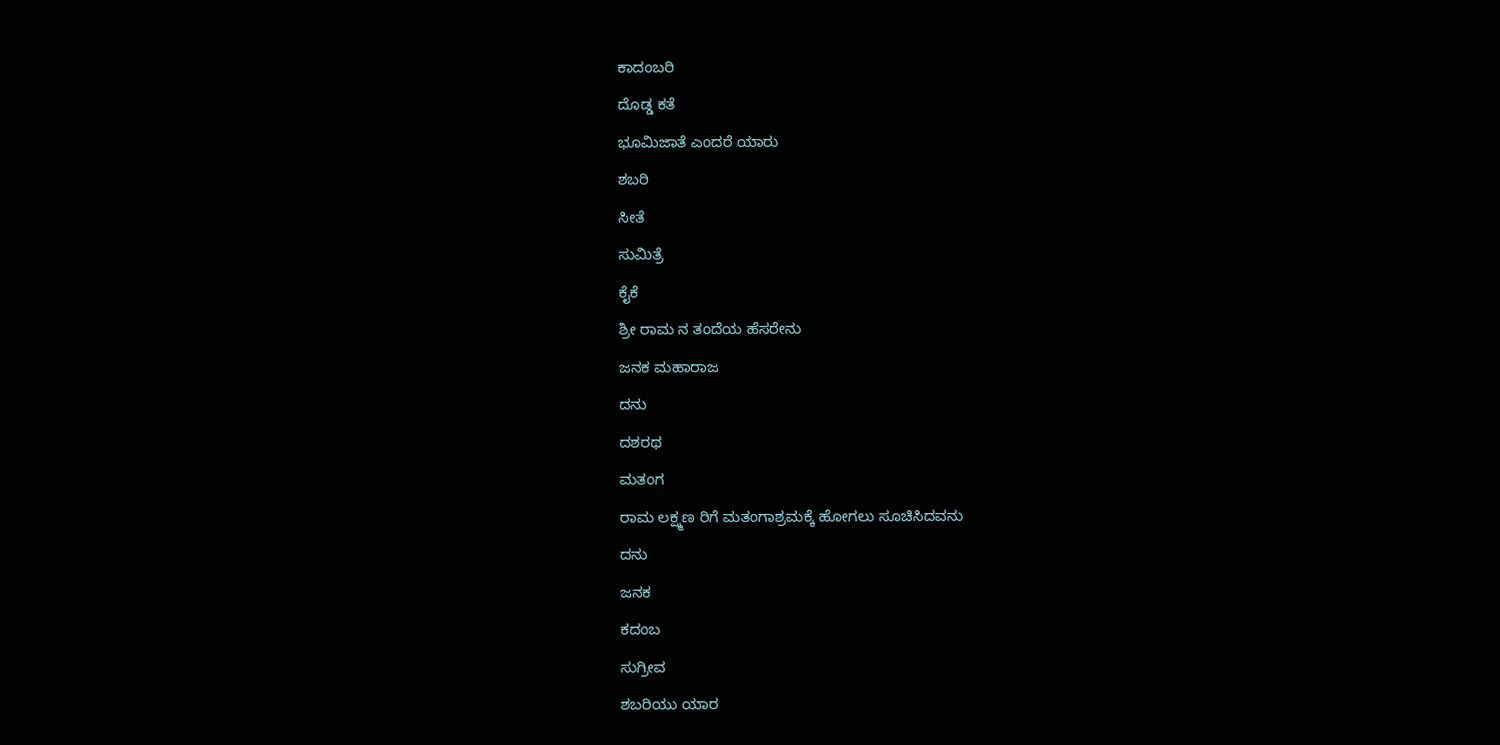ಕಾದಂಬರಿ
ದೊಡ್ಡ ಕತೆ
ಭೂಮಿಜಾತೆ ಎಂದರೆ ಯಾರು
ಶಬರಿ
ಸೀತೆ
ಸುಮಿತ್ರೆ
ಕೈಕೆ
ಶ್ರೀ ರಾಮ ನ ತಂದೆಯ ಹೆಸರೇನು
ಜನಕ ಮಹಾರಾಜ
ದನು
ದಶರಥ
ಮತಂಗ
ರಾಮ ಲಕ್ಷ್ಮಣ ರಿಗೆ ಮತಂಗಾಶ್ರಮಕ್ಕೆ ಹೋಗಲು ಸೂಚಿಸಿದವನು
ದನು
ಜನಕ
ಕದಂಬ
ಸುಗ್ರೀವ
ಶಬರಿಯು ಯಾರ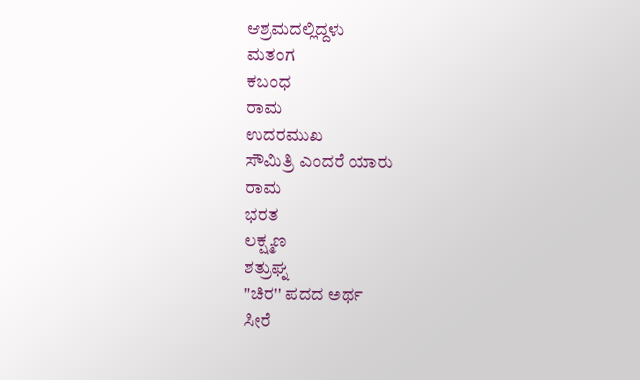ಆಶ್ರಮದಲ್ಲಿದ್ದಳು
ಮತಂಗ
ಕಬಂಧ
ರಾಮ
ಉದರಮುಖ
ಸೌಮಿತ್ರಿ ಎಂದರೆ ಯಾರು
ರಾಮ
ಭರತ
ಲಕ್ಷ್ಮಣ
ಶತ್ರುಘ್ನ
"ಚಿರ'' ಪದದ ಅರ್ಥ
ಸೀರೆ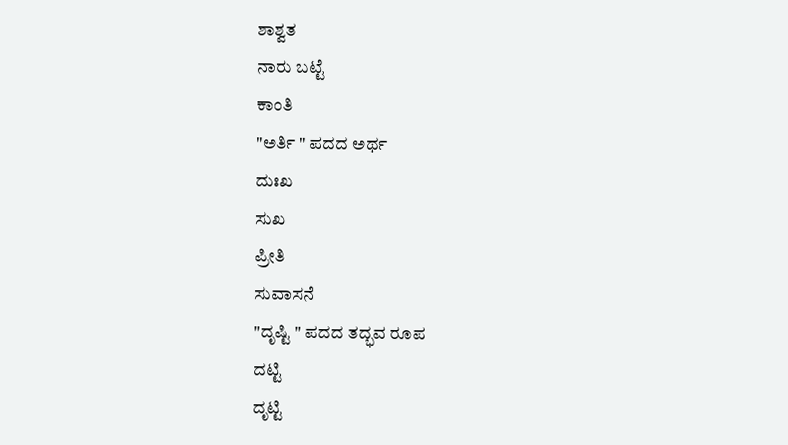ಶಾಶ್ವತ
ನಾರು ಬಟ್ಟೆ
ಕಾಂತಿ
"ಅರ್ತಿ " ಪದದ ಅರ್ಥ
ದುಃಖ
ಸುಖ
ಪ್ರೀತಿ
ಸುವಾಸನೆ
"ದೃಷ್ಟಿ " ಪದದ ತದ್ಭವ ರೂಪ
ದಟ್ಟಿ
ದೃಟ್ಟಿ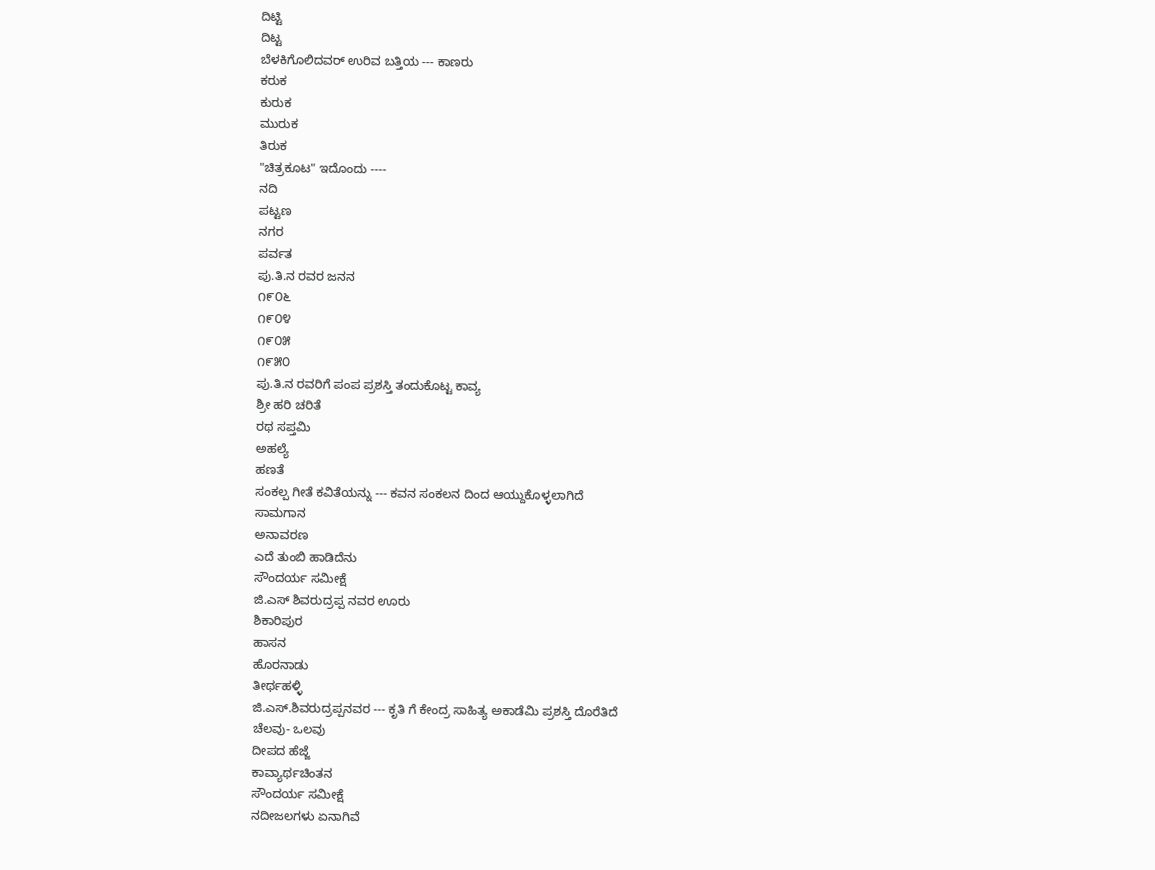ದಿಟ್ಟಿ
ದಿಟ್ಟ
ಬೆಳಕಿಗೊಲಿದವರ್ ಉರಿವ ಬತ್ತಿಯ --- ಕಾಣರು
ಕರುಕ
ಕುರುಕ
ಮುರುಕ
ತಿರುಕ
"ಚಿತ್ರಕೂಟ" ಇದೊಂದು ----
ನದಿ
ಪಟ್ಟಣ
ನಗರ
ಪರ್ವತ
ಪು.ತಿ.ನ ರವರ ಜನನ
೧೯೦೬
೧೯೦೪
೧೯೦೫
೧೯೫೦
ಪು.ತಿ.ನ ರವರಿಗೆ ಪಂಪ ಪ್ರಶಸ್ತಿ ತಂದುಕೊಟ್ಟ ಕಾವ್ಯ
ಶ್ರೀ ಹರಿ ಚರಿತೆ
ರಥ ಸಪ್ತಮಿ
ಅಹಲ್ಯೆ
ಹಣತೆ
ಸಂಕಲ್ಪ ಗೀತೆ ಕವಿತೆಯನ್ನು --- ಕವನ ಸಂಕಲನ ದಿಂದ ಆಯ್ದುಕೊಳ್ಳಲಾಗಿದೆ
ಸಾಮಗಾನ
ಅನಾವರಣ
ಎದೆ ತುಂಬಿ ಹಾಡಿದೆನು
ಸೌಂದರ್ಯ ಸಮೀಕ್ಷೆ
ಜಿ.ಎಸ್ ಶಿವರುದ್ರಪ್ಪ ನವರ ಊರು
ಶಿಕಾರಿಪುರ
ಹಾಸನ
ಹೊರನಾಡು
ತೀರ್ಥಹಳ್ಳಿ
ಜಿ.ಎಸ್.ಶಿವರುದ್ರಪ್ಪನವರ --- ಕೃತಿ ಗೆ ಕೇಂದ್ರ ಸಾಹಿತ್ಯ ಅಕಾಡೆಮಿ ಪ್ರಶಸ್ತಿ ದೊರೆತಿದೆ
ಚೆಲವು- ಒಲವು
ದೀಪದ ಹೆಜ್ಜೆ
ಕಾವ್ಯಾರ್ಥಚಿಂತನ
ಸೌಂದರ್ಯ ಸಮೀಕ್ಷೆ
ನದೀಜಲಗಳು ಏನಾಗಿವೆ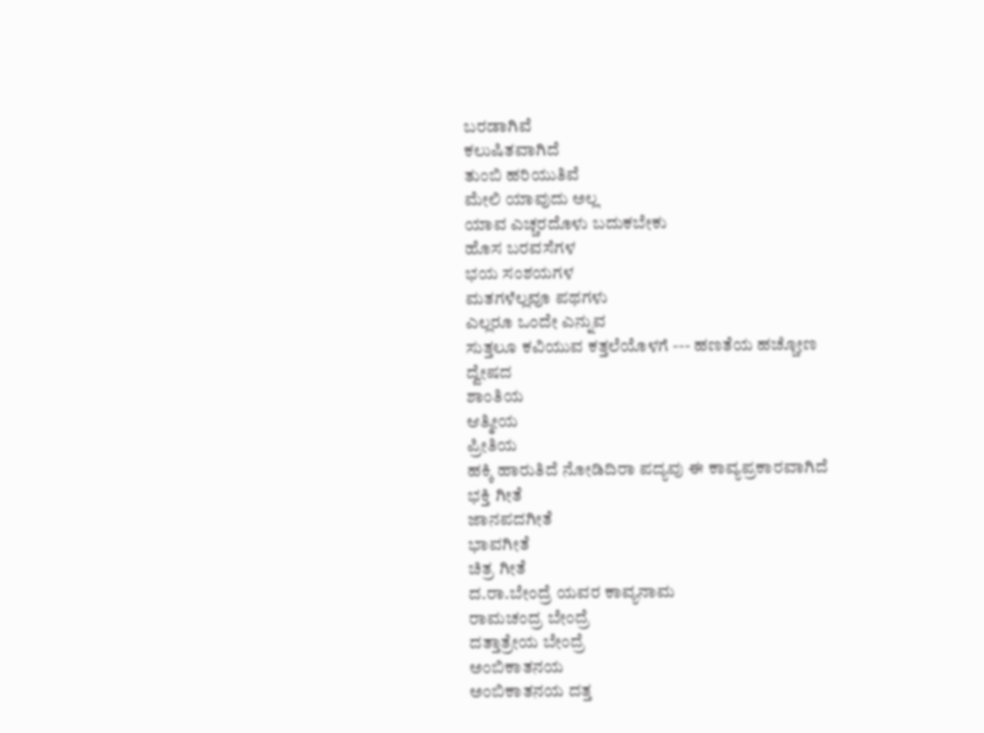ಬರಡಾಗಿವೆ
ಕಲುಷಿತವಾಗಿದೆ
ತುಂಬಿ ಹರಿಯುತಿವೆ
ಮೇಲಿ ಯಾವುದು ಅಲ್ಲ
ಯಾವ ಎಚ್ಚರದೊಳು ಬದುಕಬೇಕು
ಹೊಸ ಬರವಸೆಗಳ
ಭಯ ಸಂಶಯಗಳ
ಮತಗಳೆಲ್ಲವೂ ಪಥಗಳು
ಎಲ್ಲರೂ ಒಂದೇ ಎನ್ನುವ
ಸುತ್ತಲೂ ಕವಿಯುವ ಕತ್ತಲೆಯೊಳಗೆ --- ಹಣತೆಯ ಹಚ್ಚೋಣ
ದ್ವೇಷದ
ಶಾಂತಿಯ
ಆತ್ಮೀಯ
ಪ್ರೀತಿಯ
ಹಕ್ಕಿ ಹಾರುತಿದೆ ನೋಡಿದಿರಾ ಪದ್ಯವು ಈ ಕಾವ್ಯಪ್ರಕಾರವಾಗಿದೆ
ಭಕ್ತಿ ಗೀತೆ
ಜಾನಪದಗೀತೆ
ಭಾವಗೀತೆ
ಚಿತ್ರ ಗೀತೆ
ದ.ರಾ.ಬೇಂದ್ರೆ ಯವರ ಕಾವ್ಯನಾಮ
ರಾಮಚಂದ್ರ ಬೇಂದ್ರೆ
ದತ್ತಾತ್ರೇಯ ಬೇಂದ್ರೆ
ಅಂಬಿಕಾತನಯ
ಅಂಬಿಕಾತನಯ ದತ್ತ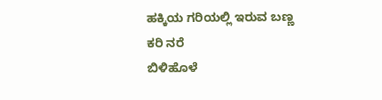ಹಕ್ಕಿಯ ಗರಿಯಲ್ಲಿ ಇರುವ ಬಣ್ಣ
ಕರಿ ನರೆ
ಬಿಳಿಹೊಳೆ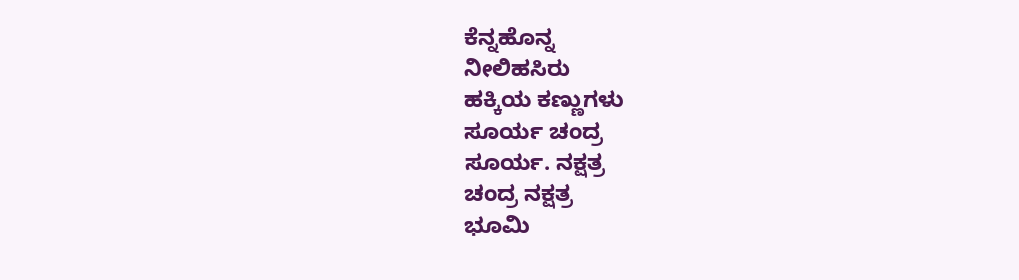ಕೆನ್ನಹೊನ್ನ
ನೀಲಿಹಸಿರು
ಹಕ್ಕಿಯ ಕಣ್ಣುಗಳು
ಸೂರ್ಯ ಚಂದ್ರ
ಸೂರ್ಯ. ನಕ್ಷತ್ರ
ಚಂದ್ರ ನಕ್ಷತ್ರ
ಭೂಮಿ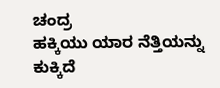ಚಂದ್ರ
ಹಕ್ಕಿಯು ಯಾರ ನೆತ್ತಿಯನ್ನು ಕುಕ್ಕಿದೆ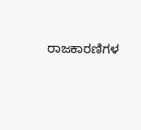ರಾಜಕಾರಣಿಗಳ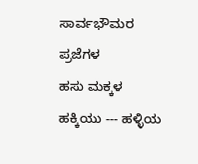ಸಾರ್ವಭೌಮರ
ಪ್ರಜೆಗಳ
ಹಸು ಮಕ್ಕಳ
ಹಕ್ಕಿಯು --- ಹಳ್ಳಿಯ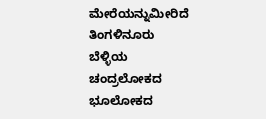ಮೇರೆಯನ್ನುಮೀರಿದೆ
ತಿಂಗಳಿನೂರು
ಬೆಳ್ಳಿಯ
ಚಂದ್ರಲೋಕದ
ಭೂಲೋಕದ